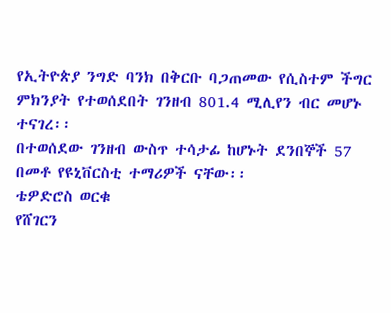የኢትዮጵያ ንግድ ባንክ በቅርቡ ባጋጠመው የሲስተም ችግር ምክንያት የተወሰደበት ገንዘብ 801.4 ሚሊየን ብር መሆኑ ተናገረ፡፡
በተወሰደው ገንዘብ ውስጥ ተሳታፊ ከሆኑት ደንበኞች 57 በመቶ የዩኒቨርስቲ ተማሪዎች ናቸው፡፡
ቴዎድሮስ ወርቁ
የሸገርን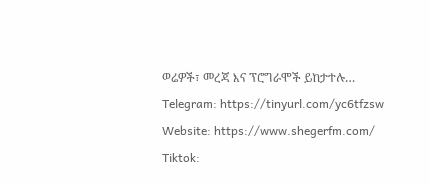ወሬዎች፣ መረጃ እና ፕሮግራሞች ይከታተሉ…
Telegram: https://tinyurl.com/yc6tfzsw
Website: https://www.shegerfm.com/
Tiktok: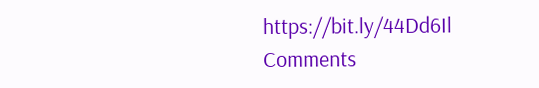https://bit.ly/44Dd6Il
Comments